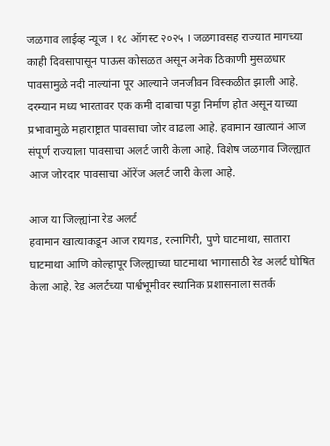जळगाव लाईव्ह न्यूज । १८ ऑगस्ट २०२५ । जळगावसह राज्यात मागच्या काही दिवसापासून पाऊस कोसळत असून अनेक ठिकाणी मुसळधार पावसामुळे नदी नाल्यांना पूर आल्याने जनजीवन विस्कळीत झाली आहे. दरम्यान मध्य भारतावर एक कमी दाबाचा पट्टा निर्माण होत असून याच्या प्रभावामुळे महाराष्ट्रात पावसाचा जोर वाढला आहे. हवामान खात्यानं आज संपूर्ण राज्याला पावसाचा अलर्ट जारी केला आहे. विशेष जळगाव जिल्ह्यात आज जोरदार पावसाचा ऑरेंज अलर्ट जारी केला आहे.

आज या जिल्ह्यांना रेड अलर्ट
हवामान खात्याकडून आज रायगड, रत्नागिरी, पुणे घाटमाथा, सातारा घाटमाथा आणि कोल्हापूर जिल्ह्याच्या घाटमाथा भागासाठी रेड अलर्ट घोषित केला आहे. रेड अलर्टच्या पार्श्वभूमीवर स्थानिक प्रशासनाला सतर्क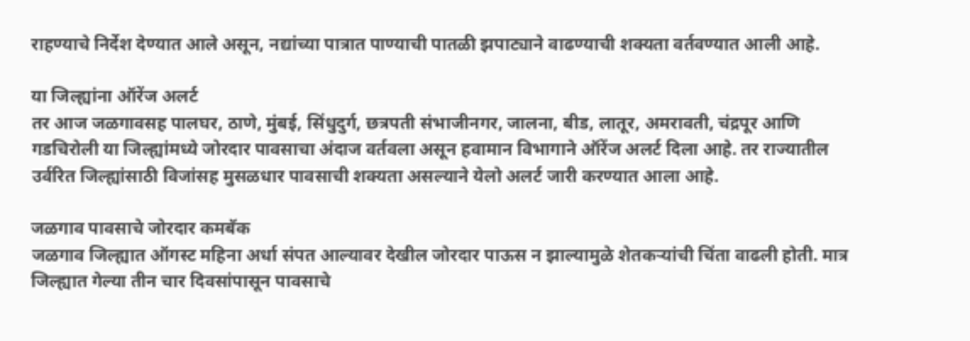राहण्याचे निर्देश देण्यात आले असून, नद्यांच्या पात्रात पाण्याची पातळी झपाट्याने वाढण्याची शक्यता वर्तवण्यात आली आहे.

या जिल्ह्यांना ऑरेंज अलर्ट
तर आज जळगावसह पालघर, ठाणे, मुंबई, सिंधुदुर्ग, छत्रपती संभाजीनगर, जालना, बीड, लातूर, अमरावती, चंद्रपूर आणि गडचिरोली या जिल्ह्यांमध्ये जोरदार पावसाचा अंदाज वर्तवला असून हवामान विभागाने ऑरेंज अलर्ट दिला आहे. तर राज्यातील उर्वरित जिल्ह्यांसाठी विजांसह मुसळधार पावसाची शक्यता असल्याने येलो अलर्ट जारी करण्यात आला आहे.

जळगाव पावसाचे जोरदार कमबॅक
जळगाव जिल्ह्यात ऑगस्ट महिना अर्धा संपत आल्यावर देखील जोरदार पाऊस न झाल्यामुळे शेतकऱ्यांची चिंता वाढली होती. मात्र जिल्ह्यात गेल्या तीन चार दिवसांपासून पावसाचे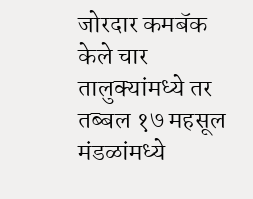जोरदार कमबॅक केले चार तालुक्यांमध्ये तर तब्बल १७ महसूल मंडळांमध्ये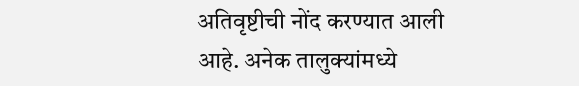अतिवृष्टीची नोंद करण्यात आली आहे. अनेक तालुक्यांमध्ये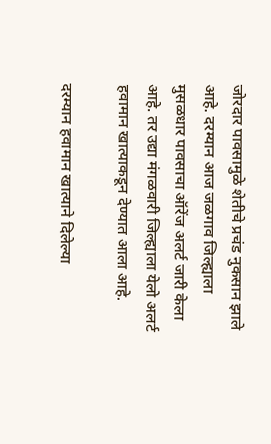जोरदार पावसामुळे शेतीचे प्रचंड नुकसान झाले आहे. दरम्यान आज जळगाव जिल्ह्याला मुसळधार पावसाचा ऑरेंज अलर्ट जारी केला आहे. तर उद्या मंगळवारी जिल्ह्याला येलो अलर्ट हवामान खात्याकडून देण्यात आला आहे.

दरम्यान हवामान खात्याने दिलेल्या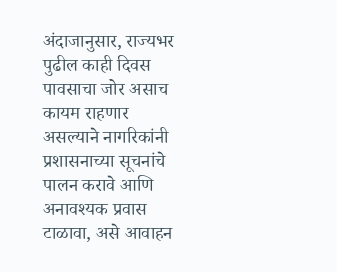अंदाजानुसार, राज्यभर पुढील काही दिवस पावसाचा जोर असाच कायम राहणार असल्याने नागरिकांनी प्रशासनाच्या सूचनांचे पालन करावे आणि अनावश्यक प्रवास टाळावा, असे आवाहन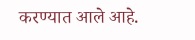करण्यात आले आहे.